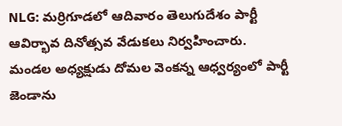NLG: మర్రిగూడలో ఆదివారం తెలుగుదేశం పార్టీ ఆవిర్భావ దినోత్సవ వేడుకలు నిర్వహించారు. మండల అధ్యక్షుడు దోమల వెంకన్న ఆధ్వర్యంలో పార్టీ జెండాను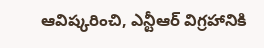ఆవిష్కరించి, ఎన్టీఆర్ విగ్రహానికి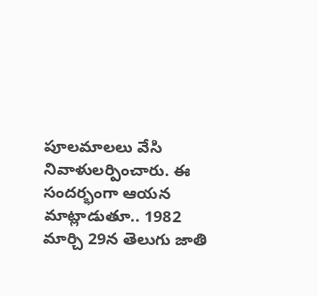పూలమాలలు వేసి నివాళులర్పించారు. ఈ సందర్భంగా ఆయన మాట్లాడుతూ.. 1982 మార్చి 29న తెలుగు జాతి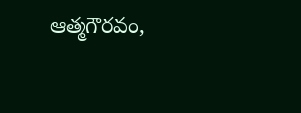ఆత్మగౌరవం,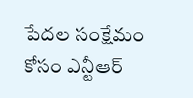పేదల సంక్షేమం కోసం ఎన్టీఆర్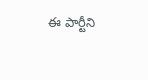ఈ పార్టీని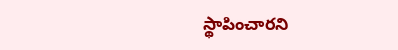స్థాపించారని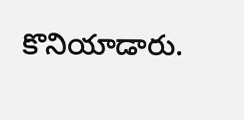కొనియాడారు.